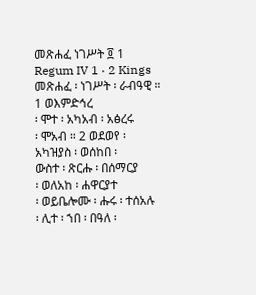መጽሐፈ ነገሥት ፬ 1
Regum IV 1 · 2 Kings
መጽሐፈ ፡ ነገሥት ፡ ራብዓዊ ።
1 ወእምድኅረ
፡ ሞተ ፡ አካአብ ፡ አፅረሩ
፡ ሞአብ ። 2 ወደወየ ፡
አካዝያስ ፡ ወሰከበ ፡
ውስተ ፡ ጽርሑ ፡ በሰማርያ
፡ ወለአከ ፡ ሐዋርያተ
፡ ወይቤሎሙ ፡ ሑሩ ፡ ተሰአሉ
፡ ሊተ ፡ ኀበ ፡ በዓለ ፡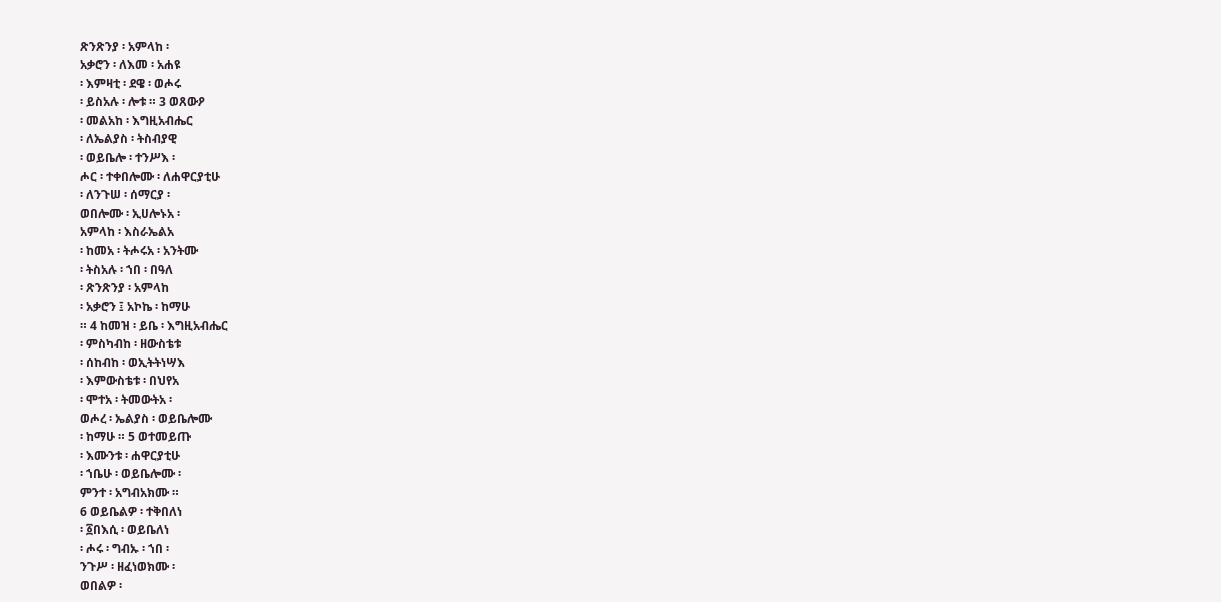ጽንጽንያ ፡ አምላከ ፡
አቃሮን ፡ ለእመ ፡ አሐዩ
፡ እምዛቲ ፡ ደዌ ፡ ወሖሩ
፡ ይስአሉ ፡ ሎቱ ። 3 ወጸውዖ
፡ መልአከ ፡ እግዚአብሔር
፡ ለኤልያስ ፡ ትስብያዊ
፡ ወይቤሎ ፡ ተንሥእ ፡
ሖር ፡ ተቀበሎሙ ፡ ለሐዋርያቲሁ
፡ ለንጉሠ ፡ ሰማርያ ፡
ወበሎሙ ፡ ኢሀሎኑአ ፡
አምላከ ፡ እስራኤልአ
፡ ከመአ ፡ ትሖሩአ ፡ አንትሙ
፡ ትስአሉ ፡ ኀበ ፡ በዓለ
፡ ጽንጽንያ ፡ አምላከ
፡ አቃሮን ፤ አኮኬ ፡ ከማሁ
። 4 ከመዝ ፡ ይቤ ፡ እግዚአብሔር
፡ ምስካብከ ፡ ዘውስቴቱ
፡ ሰከብከ ፡ ወኢትትነሣእ
፡ እምውስቴቱ ፡ በህየአ
፡ ሞተአ ፡ ትመውትአ ፡
ወሖረ ፡ ኤልያስ ፡ ወይቤሎሙ
፡ ከማሁ ። 5 ወተመይጡ
፡ እሙንቱ ፡ ሐዋርያቲሁ
፡ ኀቤሁ ፡ ወይቤሎሙ ፡
ምንተ ፡ አግብአክሙ ።
6 ወይቤልዎ ፡ ተቅበለነ
፡ ፩በእሲ ፡ ወይቤለነ
፡ ሖሩ ፡ ግብኡ ፡ ኀበ ፡
ንጉሥ ፡ ዘፈነወክሙ ፡
ወበልዎ ፡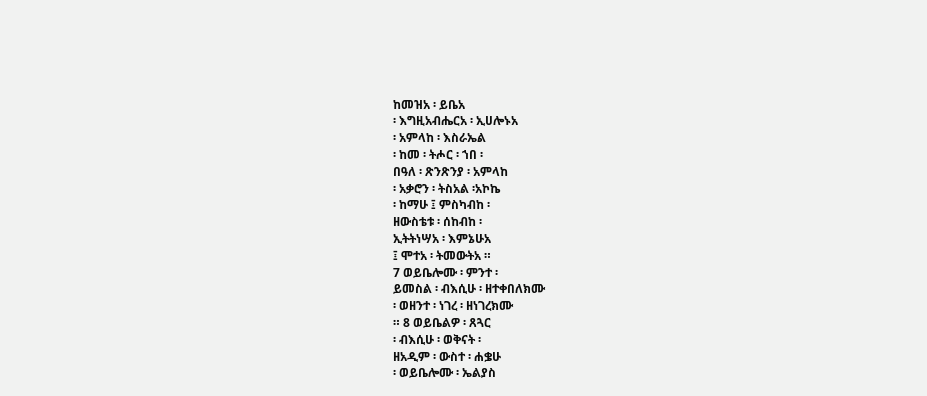ከመዝአ ፡ ይቤአ
፡ እግዚአብሔርአ ፡ ኢሀሎኑአ
፡ አምላከ ፡ እስራኤል
፡ ከመ ፡ ትሖር ፡ ኀበ ፡
በዓለ ፡ ጽንጽንያ ፡ አምላከ
፡ አቃሮን ፡ ትስአል ፡አኮኬ
፡ ከማሁ ፤ ምስካብከ ፡
ዘውስቴቱ ፡ ሰከብከ ፡
ኢትትነሣአ ፡ እምኔሁአ
፤ ሞተአ ፡ ትመውትአ ።
7 ወይቤሎሙ ፡ ምንተ ፡
ይመስል ፡ ብእሲሁ ፡ ዘተቀበለክሙ
፡ ወዘንተ ፡ ነገረ ፡ ዘነገረክሙ
። 8 ወይቤልዎ ፡ ጸጓር
፡ ብእሲሁ ፡ ወቅናት ፡
ዘአዲም ፡ ውስተ ፡ ሐቌሁ
፡ ወይቤሎሙ ፡ ኤልያስ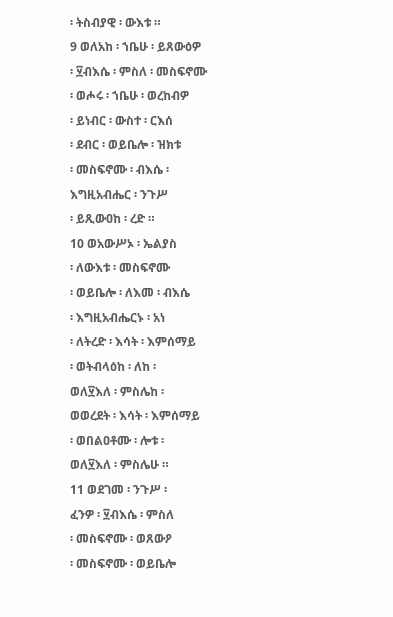፡ ትስብያዊ ፡ ውእቱ ።
9 ወለአከ ፡ ኀቤሁ ፡ ይጸውዕዎ
፡ ፶ብእሴ ፡ ምስለ ፡ መስፍኖሙ
፡ ወሖሩ ፡ ኀቤሁ ፡ ወረከብዎ
፡ ይነብር ፡ ውስተ ፡ ርእሰ
፡ ደብር ፡ ወይቤሎ ፡ ዝክቱ
፡ መስፍኖሙ ፡ ብእሴ ፡
እግዚአብሔር ፡ ንጉሥ
፡ ይጺውዐከ ፡ ረድ ።
10 ወአውሥኦ ፡ ኤልያስ
፡ ለውእቱ ፡ መስፍኖሙ
፡ ወይቤሎ ፡ ለእመ ፡ ብእሴ
፡ እግዚአብሔርኑ ፡ አነ
፡ ለትረድ ፡ እሳት ፡ እምሰማይ
፡ ወትብላዕከ ፡ ለከ ፡
ወለ፶እለ ፡ ምስሌከ ፡
ወወረደት ፡ እሳት ፡ እምሰማይ
፡ ወበልዐቶሙ ፡ ሎቱ ፡
ወለ፶እለ ፡ ምስሌሁ ።
11 ወደገመ ፡ ንጉሥ ፡
ፈንዎ ፡ ፶ብእሴ ፡ ምስለ
፡ መስፍኖሙ ፡ ወጸውዖ
፡ መስፍኖሙ ፡ ወይቤሎ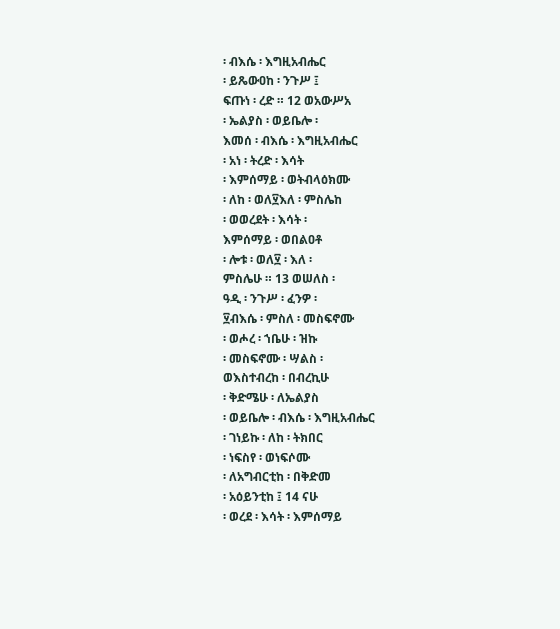፡ ብእሴ ፡ እግዚአብሔር
፡ ይጼውዐከ ፡ ንጉሥ ፤
ፍጡነ ፡ ረድ ። 12 ወአውሥአ
፡ ኤልያስ ፡ ወይቤሎ ፡
እመሰ ፡ ብእሴ ፡ እግዚአብሔር
፡ አነ ፡ ትረድ ፡ እሳት
፡ እምሰማይ ፡ ወትብላዕክሙ
፡ ለከ ፡ ወለ፶እለ ፡ ምስሌከ
፡ ወወረደት ፡ እሳት ፡
እምሰማይ ፡ ወበልዐቶ
፡ ሎቱ ፡ ወለ፶ ፡ እለ ፡
ምስሌሁ ። 13 ወሠለስ ፡
ዓዲ ፡ ንጉሥ ፡ ፈንዎ ፡
፶ብእሴ ፡ ምስለ ፡ መስፍኖሙ
፡ ወሖረ ፡ ኀቤሁ ፡ ዝኩ
፡ መስፍኖሙ ፡ ሣልስ ፡
ወእስተብረከ ፡ በብረኪሁ
፡ ቅድሜሁ ፡ ለኤልያስ
፡ ወይቤሎ ፡ ብእሴ ፡ እግዚአብሔር
፡ ገነይኩ ፡ ለከ ፡ ትክበር
፡ ነፍስየ ፡ ወነፍሶሙ
፡ ለአግብርቲከ ፡ በቅድመ
፡ አዕይንቲከ ፤ 14 ናሁ
፡ ወረደ ፡ እሳት ፡ እምሰማይ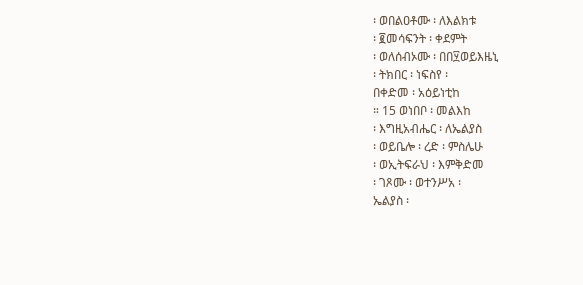፡ ወበልዐቶሙ ፡ ለእልክቱ
፡ ፪መሳፍንት ፡ ቀደምት
፡ ወለሰብኦሙ ፡ በበ፶ወይእዜኒ
፡ ትክበር ፡ ነፍስየ ፡
በቀድመ ፡ አዕይነቲከ
። 15 ወነበቦ ፡ መልእከ
፡ እግዚአብሔር ፡ ለኤልያስ
፡ ወይቤሎ ፡ ረድ ፡ ምስሌሁ
፡ ወኢትፍራህ ፡ እምቅድመ
፡ ገጾሙ ፡ ወተንሥአ ፡
ኤልያስ ፡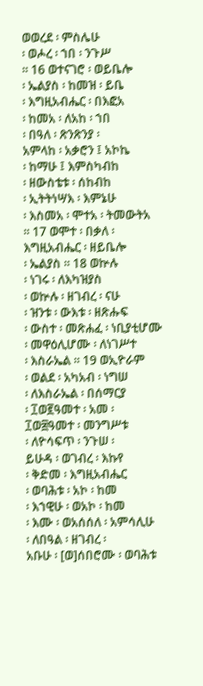ወወረደ ፡ ምስሌሁ
፡ ወሖረ ፡ ኀበ ፡ ንጉሥ
። 16 ወተናገሮ ፡ ወይቤሎ
፡ ኤልያስ ፡ ከመዝ ፡ ይቤ
፡ እግዚአብሔር ፡ በእፎአ
፡ ከመአ ፡ ለአከ ፡ ኀበ
፡ በዓለ ፡ ጽንጽንያ ፡
አምላከ ፡ አቃሮን ፤ አኮኬ
፡ ከማሁ ፤ እምስካብከ
፡ ዘውስቴቱ ፡ ሰከብከ
፡ ኢትትነሣእ ፡ እምኔሁ
፡ እስመአ ፡ ሞተአ ፡ ትመውትአ
። 17 ወሞተ ፡ በቃለ ፡
እግዚአብሔር ፡ ዘይቤሎ
፡ ኤልያስ ። 18 ወኵሉ
፡ ነገሩ ፡ ለእካዝያስ
፡ ወኵሉ ፡ ዘገብረ ፡ ናሁ
፡ ዝንቱ ፡ ውእቱ ፡ ዘጽሑፍ
፡ ውስተ ፡ መጽሐፈ ፡ ነቢያቲሆሙ
፡ መዋዕሊሆሙ ፡ ለነገሥተ
፡ እስራኤል ። 19 ወኢዮራም
፡ ወልደ ፡ አካአብ ፡ ነግሠ
፡ ለእስራኤል ፡ በሰማርያ
፡ ፲ወ፪ዓመተ ፡ አመ ፡
፲ወ፰ዓመተ ፡ መንግሥቱ
፡ ለዮሳፍጥ ፡ ንጉሠ ፡
ይሁዳ ፡ ወገብረ ፡ እኩየ
፡ ቅድመ ፡ እግዚአብሔር
፡ ወባሕቱ ፡ አኮ ፡ ከመ
፡ እኀዊሁ ፡ ወአኮ ፡ ከመ
፡ እሙ ፡ ወአሰሰለ ፡ አምሳሊሁ
፡ ለበዓል ፡ ዘገብረ ፡
አቡሁ ፡ [ወ]ሰበሮሙ ፡ ወባሕቱ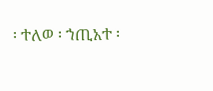፡ ተለወ ፡ ኀጢአተ ፡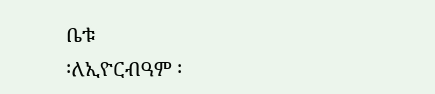ቤቱ
፡ለኢዮርብዓም ፡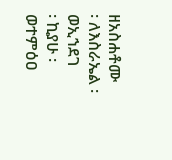ዘአስሐቶሙ
፡ ለእስራኤል ፡ ወኢኀደገ
፡ ኪያሁ ፡ ወተምዕዐ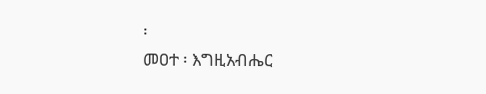፡
መዐተ ፡ እግዚአብሔር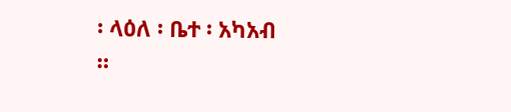፡ ላዕለ ፡ ቤተ ፡ አካአብ
።